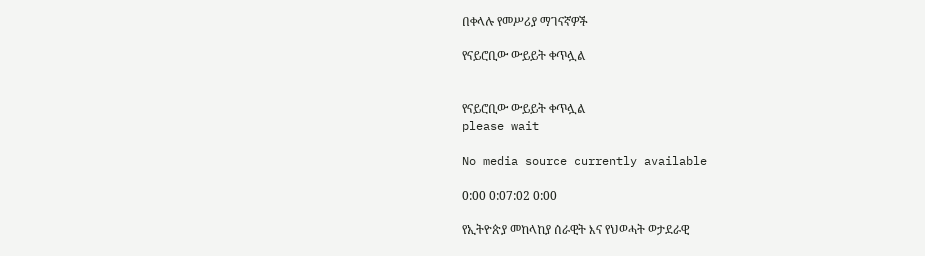በቀላሉ የመሥሪያ ማገናኛዎች

የናይሮቢው ውይይት ቀጥሏል


የናይሮቢው ውይይት ቀጥሏል
please wait

No media source currently available

0:00 0:07:02 0:00

የኢትዮጵያ መከላከያ ሰራዊት እና የህወሓት ወታደራዊ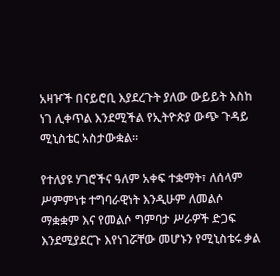አዛዦች በናይሮቢ እያደረጉት ያለው ውይይት እስከ ነገ ሊቀጥል እንደሚችል የኢትዮጵያ ውጭ ጉዳይ ሚኒስቴር አስታውቋል።

የተለያዩ ሃገሮችና ዓለም አቀፍ ተቋማት፣ ለሰላም ሥምምነቱ ተግባራዊነት እንዲሁም ለመልሶ ማቋቋም እና የመልሶ ግምባታ ሥራዎች ድጋፍ እንደሚያደርጉ እየነገሯቸው መሆኑን የሚኒስቴሩ ቃል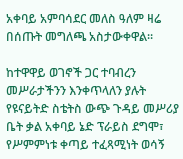አቀባይ አምባሳደር መለስ ዓለም ዛሬ በሰጡት መግለጫ አስታውቀዋል።

ከተዋዋይ ወገኖች ጋር ተባብረን መሥራታችንን እንቀጥላለን ያሉት የዩናይትድ ስቴትስ ውጭ ጉዳይ መሥሪያ ቤት ቃል አቀባይ ኔድ ፕራይስ ደግሞ፣ የሥምምነቱ ቀጣይ ተፈጻሚነት ወሳኝ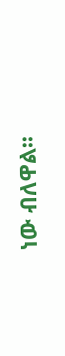ነው ብለዋል፡፡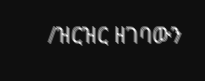/ዝርዝር ዘገባውን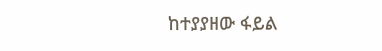ከተያያዘው ፋይል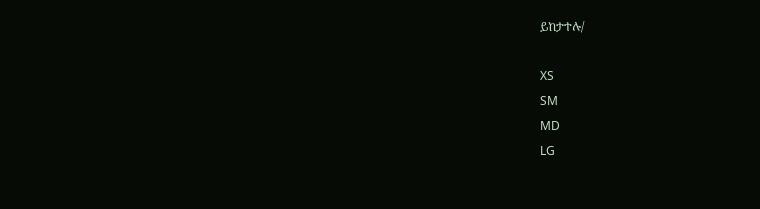ይከታተሉ/

XS
SM
MD
LG